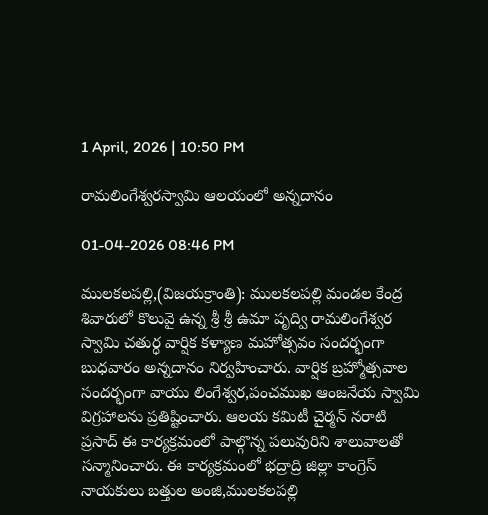1 April, 2026 | 10:50 PM

రామలింగేశ్వరస్వామి ఆలయంలో అన్నదానం

01-04-2026 08:46 PM

ములకలపల్లి,(విజయక్రాంతి): ములకలపల్లి మండల కేంద్ర శివారులో కొలువై ఉన్న శ్రీ శ్రీ ఉమా పృద్వి రామలింగేశ్వర స్వామి చతుర్ధ వార్షిక కళ్యాణ మహోత్సవం సందర్భంగా బుధవారం అన్నదానం నిర్వహించారు. వార్షిక బ్రహ్మోత్సవాల సందర్భంగా వాయు లింగేశ్వర,పంచముఖ ఆంజనేయ స్వామి విగ్రహాలను ప్రతిష్టించారు. ఆలయ కమిటీ చైర్మన్ నరాటి ప్రసాద్ ఈ కార్యక్రమంలో పాల్గొన్న పలువురిని శాలువాలతో సన్మానించారు. ఈ కార్యక్రమంలో భద్రాద్రి జిల్లా కాంగ్రెస్ నాయకులు బత్తుల అంజి,ములకలపల్లి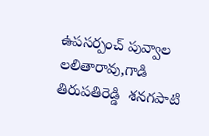ఉపసర్పంచ్ పువ్వాల లలితారావు,గాడి తిరుపతిరెడ్డి  శనగపాటి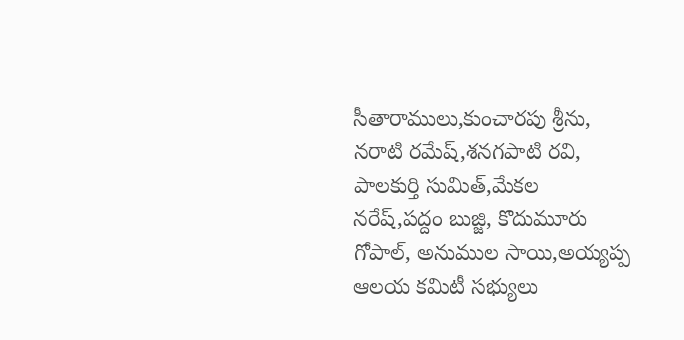సీతారాములు,కుంచారపు శ్రీను, నరాటి రమేష్,శనగపాటి రవి, పాలకుర్తి సుమిత్,మేకల నరేష్,పద్దం బుజ్జి, కొదుమూరు గోపాల్, అనుముల సాయి,అయ్యప్ప ఆలయ కమిటీ సభ్యులు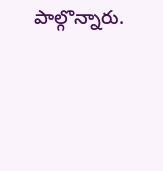పాల్గొన్నారు.